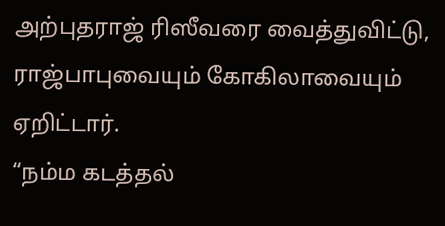அற்புதராஜ் ரிஸீவரை வைத்துவிட்டு, ராஜ்பாபுவையும் கோகிலாவையும் ஏறிட்டார்.
“நம்ம கடத்தல்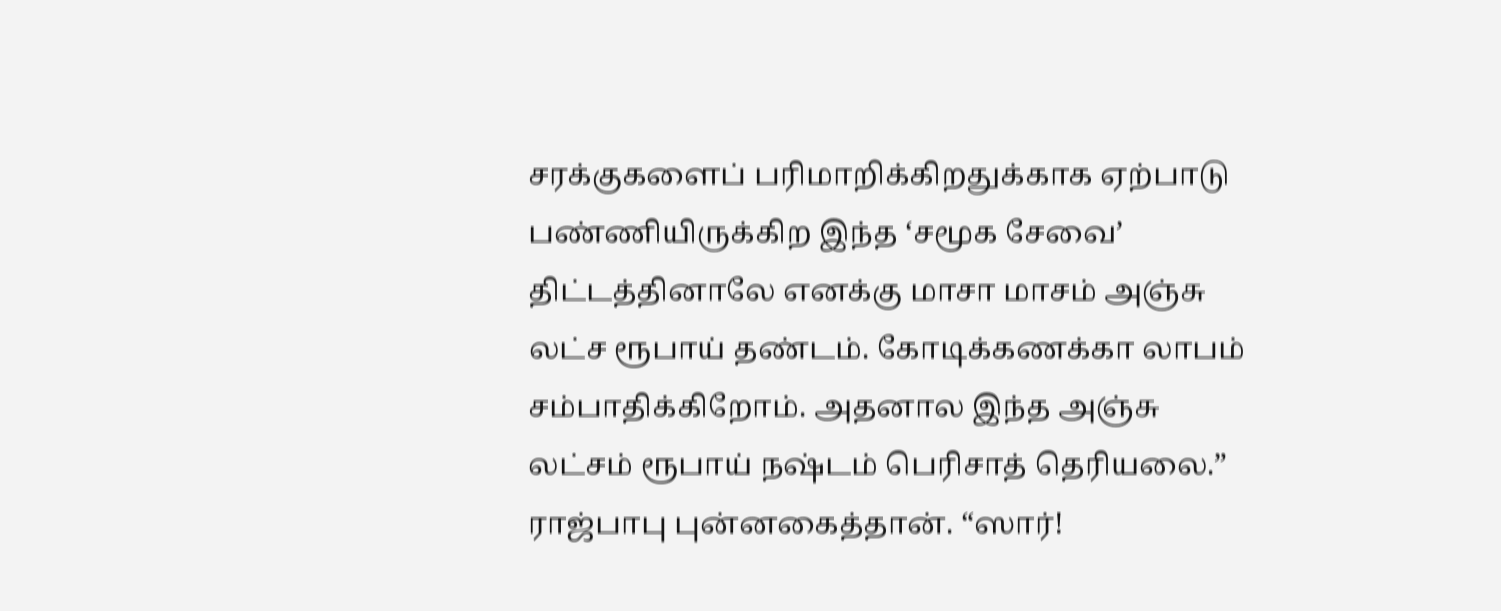சரக்குகளைப் பரிமாறிக்கிறதுக்காக ஏற்பாடு பண்ணியிருக்கிற இந்த ‘சமூக சேவை’ திட்டத்தினாலே எனக்கு மாசா மாசம் அஞ்சு லட்ச ரூபாய் தண்டம். கோடிக்கணக்கா லாபம் சம்பாதிக்கிறோம். அதனால இந்த அஞ்சு லட்சம் ரூபாய் நஷ்டம் பெரிசாத் தெரியலை.”
ராஜ்பாபு புன்னகைத்தான். “ஸார்!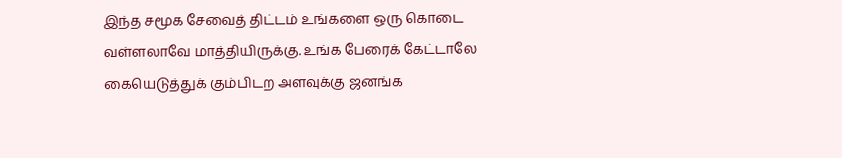இந்த சமூக சேவைத் திட்டம் உங்களை ஒரு கொடை வள்ளலாவே மாத்தியிருக்கு. உங்க பேரைக் கேட்டாலே கையெடுத்துக் கும்பிடற அளவுக்கு ஜனங்க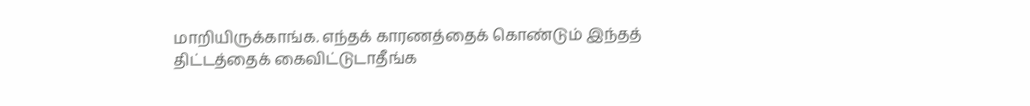மாறியிருக்காங்க. எந்தக் காரணத்தைக் கொண்டும் இந்தத் திட்டத்தைக் கைவிட்டுடாதீங்க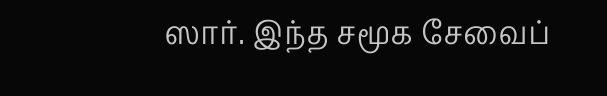ஸார். இந்த சமூக சேவைப்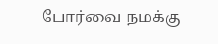போர்வை நமக்கு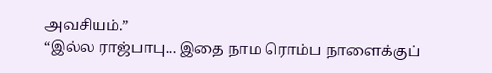அவசியம்.”
“இல்ல ராஜ்பாபு... இதை நாம ரொம்ப நாளைக்குப்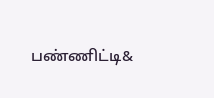பண்ணிட்டி&